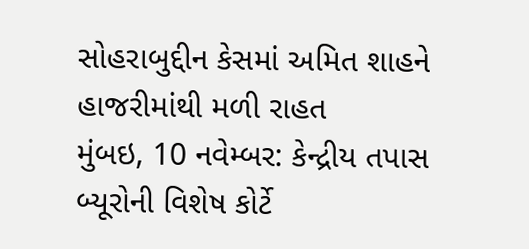સોહરાબુદ્દીન કેસમાં અમિત શાહને હાજરીમાંથી મળી રાહત
મુંબઇ, 10 નવેમ્બર: કેન્દ્રીય તપાસ બ્યૂરોની વિશેષ કોર્ટે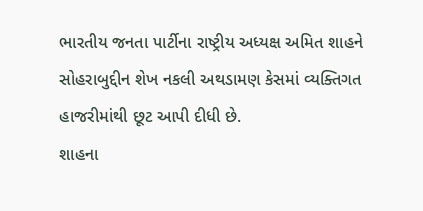ભારતીય જનતા પાર્ટીના રાષ્ટ્રીય અધ્યક્ષ અમિત શાહને સોહરાબુદ્દીન શેખ નકલી અથડામણ કેસમાં વ્યક્તિગત હાજરીમાંથી છૂટ આપી દીધી છે.
શાહના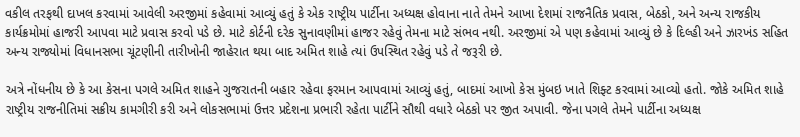વકીલ તરફથી દાખલ કરવામાં આવેલી અરજીમાં કહેવામાં આવ્યું હતું કે એક રાષ્ટ્રીય પાર્ટીના અધ્યક્ષ હોવાના નાતે તેમને આખા દેશમાં રાજનૈતિક પ્રવાસ, બેઠકો, અને અન્ય રાજકીય કાર્યક્રમોમાં હાજરી આપવા માટે પ્રવાસ કરવો પડે છે. માટે કોર્ટની દરેક સુનાવણીમાં હાજર રહેવું તેમના માટે સંભવ નથી. અરજીમાં એ પણ કહેવામાં આવ્યું છે કે દિલ્હી અને ઝારખંડ સહિત અન્ય રાજ્યોમાં વિધાનસભા ચૂંટણીની તારીખોની જાહેરાત થયા બાદ અમિત શાહે ત્યાં ઉપસ્થિત રહેવું પડે તે જરૂરી છે.

અત્રે નોંધનીય છે કે આ કેસના પગલે અમિત શાહને ગુજરાતની બહાર રહેવા ફરમાન આપવામાં આવ્યું હતું, બાદમાં આખો કેસ મુંબઇ ખાતે શિફ્ટ કરવામાં આવ્યો હતો. જોકે અમિત શાહે રાષ્ટ્રીય રાજનીતિમાં સક્રીય કામગીરી કરી અને લોકસભામાં ઉત્તર પ્રદેશના પ્રભારી રહેતા પાર્ટીને સૌથી વધારે બેઠકો પર જીત અપાવી. જેના પગલે તેમને પાર્ટીના અધ્યક્ષ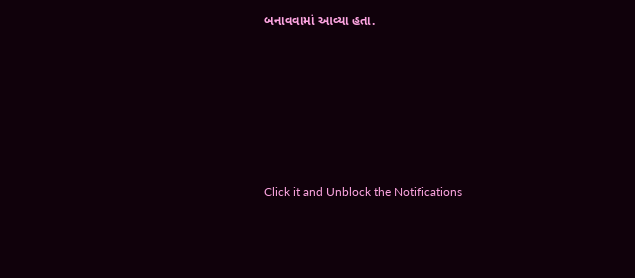બનાવવામાં આવ્યા હતા.












Click it and Unblock the Notifications